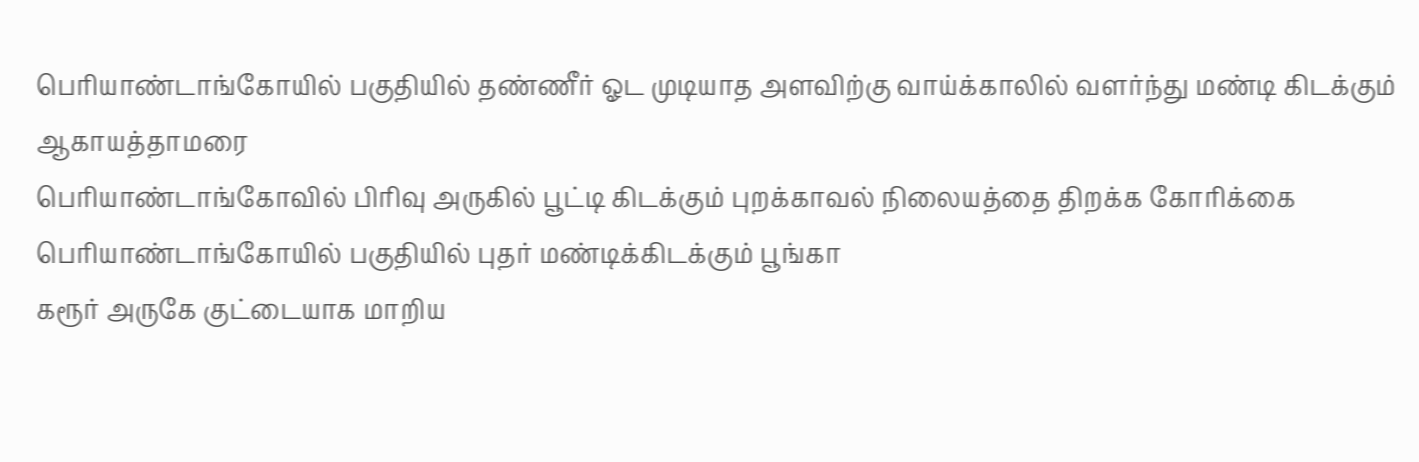பெரியாண்டாங்கோயில் பகுதியில் தண்ணீர் ஓட முடியாத அளவிற்கு வாய்க்காலில் வளர்ந்து மண்டி கிடக்கும் ஆகாயத்தாமரை
பெரியாண்டாங்கோவில் பிரிவு அருகில் பூட்டி கிடக்கும் புறக்காவல் நிலையத்தை திறக்க கோரிக்கை
பெரியாண்டாங்கோயில் பகுதியில் புதர் மண்டிக்கிடக்கும் பூங்கா
கரூர் அருகே குட்டையாக மாறிய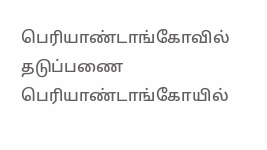பெரியாண்டாங்கோவில் தடுப்பணை
பெரியாண்டாங்கோயில்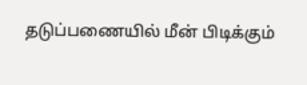தடுப்பணையில் மீன் பிடிக்கும்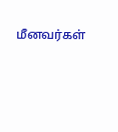மீனவர்கள்